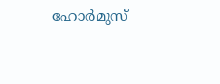ഹോർമുസ്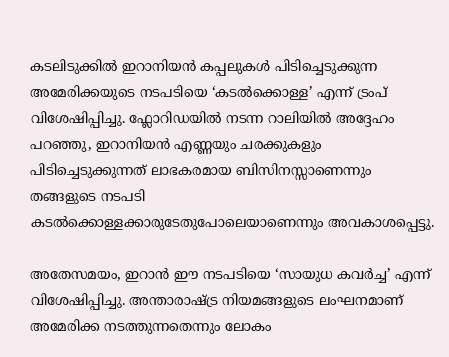കടലിടുക്കിൽ ഇറാനിയൻ കപ്പലുകൾ പിടിച്ചെടുക്കുന്ന അമേരിക്കയുടെ നടപടിയെ ‘കടൽക്കൊള്ള’ എന്ന് ട്രംപ് വിശേഷിപ്പിച്ചു. ഫ്ലോറിഡയിൽ നടന്ന റാലിയിൽ അദ്ദേഹം പറഞ്ഞു, ഇറാനിയൻ എണ്ണയും ചരക്കുകളും പിടിച്ചെടുക്കുന്നത് ലാഭകരമായ ബിസിനസ്സാണെന്നും തങ്ങളുടെ നടപടി കടൽക്കൊള്ളക്കാരുടേതുപോലെയാണെന്നും അവകാശപ്പെട്ടു.

അതേസമയം, ഇറാൻ ഈ നടപടിയെ ‘സായുധ കവർച്ച’ എന്ന് വിശേഷിപ്പിച്ചു. അന്താരാഷ്ട്ര നിയമങ്ങളുടെ ലംഘനമാണ് അമേരിക്ക നടത്തുന്നതെന്നും ലോകം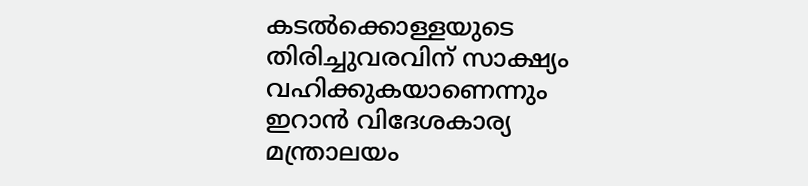കടൽക്കൊള്ളയുടെ തിരിച്ചുവരവിന് സാക്ഷ്യം വഹിക്കുകയാണെന്നും ഇറാൻ വിദേശകാര്യ മന്ത്രാലയം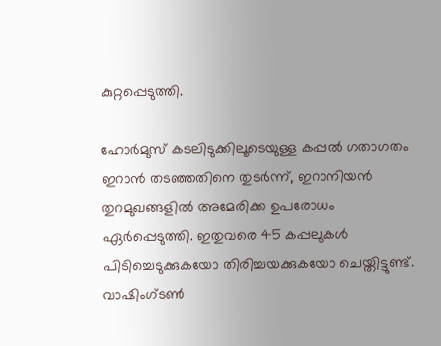കുറ്റപ്പെടുത്തി.

ഹോർമുസ് കടലിടുക്കിലൂടെയുള്ള കപ്പൽ ഗതാഗതം ഇറാൻ തടഞ്ഞതിനെ തുടർന്ന്, ഇറാനിയൻ തുറമുഖങ്ങളിൽ അമേരിക്ക ഉപരോധം ഏർപ്പെടുത്തി. ഇതുവരെ 45 കപ്പലുകൾ പിടിച്ചെടുക്കുകയോ തിരിച്ചയക്കുകയോ ചെയ്തിട്ടുണ്ട്. വാഷിംഗ്ടൺ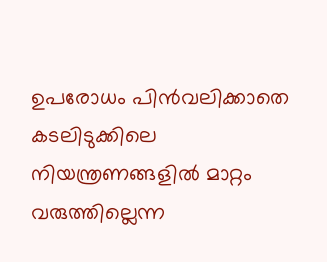ഉപരോധം പിൻവലിക്കാതെ കടലിടുക്കിലെ നിയന്ത്രണങ്ങളിൽ മാറ്റം വരുത്തില്ലെന്ന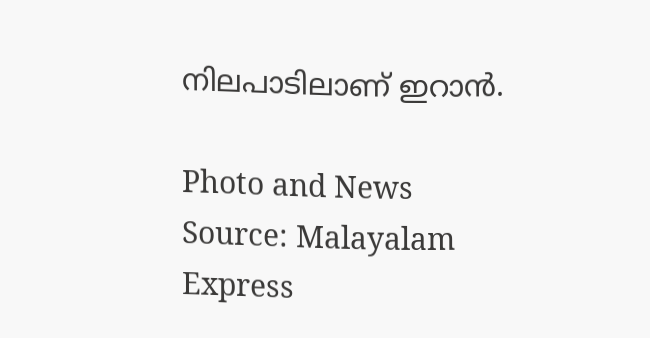നിലപാടിലാണ് ഇറാൻ.

Photo and News Source: Malayalam Express